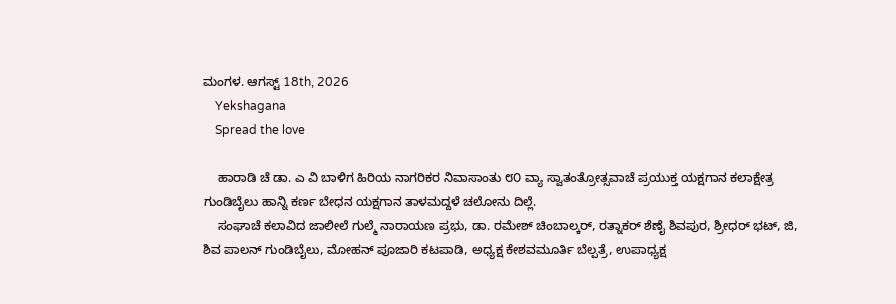ಮಂಗಳ. ಆಗಸ್ಟ್ 18th, 2026
    Yekshagana
    Spread the love

    ಹಾರಾಡಿ ಚೆ ಡಾ. ಎ ವಿ ಬಾಳಿಗ ಹಿರಿಯ ನಾಗರಿಕರ ನಿವಾಸಾಂತು ೮೦ ವ್ಯಾ ಸ್ವಾತಂತ್ರೋತ್ಸವಾಚೆ ಪ್ರಯುಕ್ತ ಯಕ್ಷಗಾನ ಕಲಾಕ್ಷೇತ್ರ ಗುಂಡಿಬೈಲು ಹಾನ್ನಿ ಕರ್ಣ ಬೇಧನ ಯಕ್ಷಗಾನ ತಾಳಮದ್ದಳೆ ಚಲೋನು ದಿಲ್ಲೆ.
    ಸಂಘಾಚೆ ಕಲಾವಿದ ಜಾಲೀಲೆ ಗುಲ್ಮೆ ನಾರಾಯಣ ಪ್ರಭು, ಡಾ. ರಮೇಶ್ ಚಿಂಬಾಲ್ಕರ್, ರತ್ನಾಕರ್ ಶೆಣೈ ಶಿವಪುರ, ಶ್ರೀಧರ್ ಭಟ್, ಜಿ, ಶಿವ ಪಾಲನ್ ಗುಂಡಿಬೈಲು, ಮೋಹನ್ ಪೂಜಾರಿ ಕಟಪಾಡಿ, ಅಧ್ಯಕ್ಷ ಕೇಶವಮೂರ್ತಿ ಬೆಲ್ಪತ್ರೆ, ಉಪಾಧ್ಯಕ್ಷ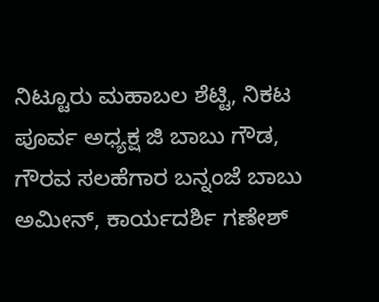ನಿಟ್ಟೂರು ಮಹಾಬಲ ಶೆಟ್ಟಿ, ನಿಕಟ ಪೂರ್ವ ಅಧ್ಯಕ್ಷ ಜಿ ಬಾಬು ಗೌಡ, ಗೌರವ ಸಲಹೆಗಾರ ಬನ್ನಂಜೆ ಬಾಬು ಅಮೀನ್, ಕಾರ್ಯದರ್ಶಿ ಗಣೇಶ್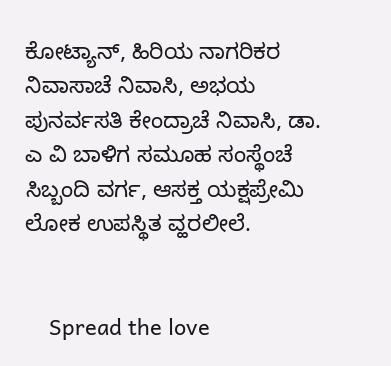ಕೋಟ್ಯಾನ್, ಹಿರಿಯ ನಾಗರಿಕರ ನಿವಾಸಾಚೆ ನಿವಾಸಿ, ಅಭಯ ಪುನರ್ವಸತಿ ಕೇಂದ್ರಾಚೆ ನಿವಾಸಿ, ಡಾ. ಎ ವಿ ಬಾಳಿಗ ಸಮೂಹ ಸಂಸ್ಥೆಂಚೆ ಸಿಬ್ಬಂದಿ ವರ್ಗ, ಆಸಕ್ತ ಯಕ್ಷಪ್ರೇಮಿ ಲೋಕ ಉಪಸ್ಥಿತ ವ್ಹರಲೀಲೆ.


    Spread the love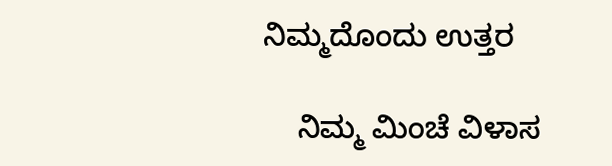ನಿಮ್ಮದೊಂದು ಉತ್ತರ

    ನಿಮ್ಮ ಮಿಂಚೆ ವಿಳಾಸ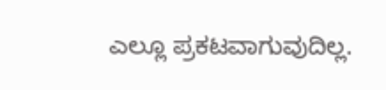ಎಲ್ಲೂ ಪ್ರಕಟವಾಗುವುದಿಲ್ಲ.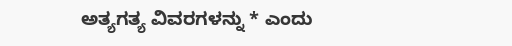ಅತ್ಯಗತ್ಯ ವಿವರಗಳನ್ನು * ಎಂದು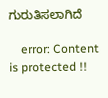ಗುರುತಿಸಲಾಗಿದೆ

    error: Content is protected !!